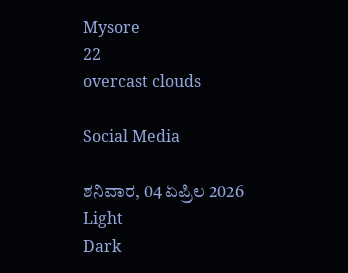Mysore
22
overcast clouds

Social Media

ಶನಿವಾರ, 04 ಏಪ್ರಿಲ 2026
Light
Dark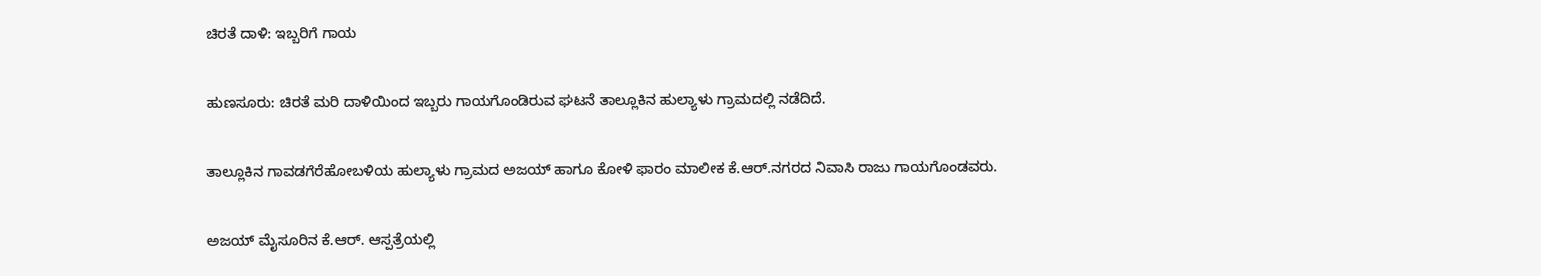ಚಿರತೆ ದಾಳಿ: ಇಬ್ಬರಿಗೆ ಗಾಯ

ಹುಣಸೂರು: ಚಿರತೆ ಮರಿ ದಾಳಿಯಿಂದ ಇಬ್ಬರು ಗಾಯಗೊಂಡಿರುವ ಘಟನೆ ತಾಲ್ಲೂಕಿನ ಹುಲ್ಯಾಳು ಗ್ರಾಮದಲ್ಲಿ ನಡೆದಿದೆ.

ತಾಲ್ಲೂಕಿನ ಗಾವಡಗೆರೆಹೋಬಳಿಯ ಹುಲ್ಯಾಳು ಗ್ರಾಮದ ಅಜಯ್ ಹಾಗೂ ಕೋಳಿ ಫಾರಂ ಮಾಲೀಕ ಕೆ.ಆರ್.ನಗರದ ನಿವಾಸಿ ರಾಜು ಗಾಯಗೊಂಡವರು.

ಅಜಯ್ ಮೈಸೂರಿನ ಕೆ.ಆರ್. ಆಸ್ಪತ್ರೆಯಲ್ಲಿ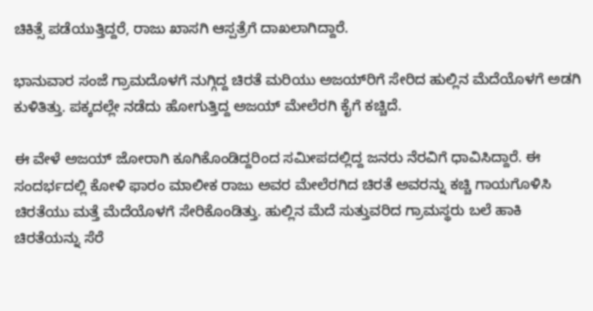ಚಿಕಿತ್ಸೆ ಪಡೆಯುತ್ತಿದ್ದರೆ, ರಾಜು ಖಾಸಗಿ ಆಸ್ಪತ್ರೆಗೆ ದಾಖಲಾಗಿದ್ದಾರೆ.

ಭಾನುವಾರ ಸಂಜೆ ಗ್ರಾಮದೊಳಗೆ ನುಗ್ಗಿದ್ದ ಚಿರತೆ ಮರಿಯು ಅಜಯ್‌ರಿಗೆ ಸೇರಿದ ಹುಲ್ಲಿನ ಮೆದೆಯೊಳಗೆ ಅಡಗಿ ಕುಳಿತಿತ್ತು. ಪಕ್ಕದಲ್ಲೇ ನಡೆದು ಹೋಗುತ್ತಿದ್ದ ಅಜಯ್ ಮೇಲೆರಗಿ ಕೈಗೆ ಕಚ್ಚಿದೆ.

ಈ ವೇಳೆ ಅಜಯ್ ಜೋರಾಗಿ ಕೂಗಿಕೊಂಡಿದ್ದರಿಂದ ಸಮೀಪದಲ್ಲಿದ್ದ ಜನರು ನೆರವಿಗೆ ಧಾವಿಸಿದ್ದಾರೆ. ಈ ಸಂದರ್ಭದಲ್ಲಿ ಕೋಳಿ ಫಾರಂ ಮಾಲೀಕ ರಾಜು ಅವರ ಮೇಲೆರಗಿದ ಚಿರತೆ ಅವರನ್ನು ಕಚ್ಚಿ ಗಾಯಗೊಳಿಸಿ ಚಿರತೆಯು ಮತ್ತೆ ಮೆದೆಯೊಳಗೆ ಸೇರಿಕೊಂಡಿತ್ತು. ಹುಲ್ಲಿನ ಮೆದೆ ಸುತ್ತುವರಿದ ಗ್ರಾಮಸ್ಥರು ಬಲೆ ಹಾಕಿ ಚಿರತೆಯನ್ನು ಸೆರೆ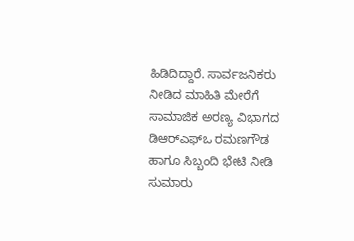ಹಿಡಿದಿದ್ದಾರೆ. ಸಾರ್ವಜನಿಕರು ನೀಡಿದ ಮಾಹಿತಿ ಮೇರೆಗೆ ಸಾಮಾಜಿಕ ಅರಣ್ಯ ವಿಭಾಗದ ಡಿಆರ್‌ಎಫ್‌ಒ ರಮಣಗೌಡ ಹಾಗೂ ಸಿಬ್ಬಂದಿ ಭೇಟಿ ನೀಡಿ ಸುಮಾರು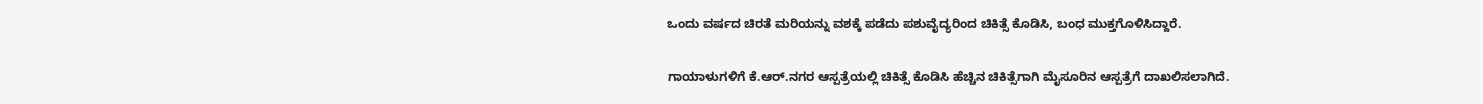ಒಂದು ವರ್ಷದ ಚಿರತೆ ಮರಿಯನ್ನು ವಶಕ್ಕೆ ಪಡೆದು ಪಶುವೈದ್ಯರಿಂದ ಚಿಕಿತ್ಸೆ ಕೊಡಿಸಿ, ಬಂಧ ಮುಕ್ತಗೊಳಿಸಿದ್ದಾರೆ.

ಗಾಯಾಳುಗಳಿಗೆ ಕೆ.ಆರ್.ನಗರ ಆಸ್ಪತ್ರೆಯಲ್ಲಿ ಚಿಕಿತ್ಸೆ ಕೊಡಿಸಿ ಹೆಚ್ಚಿನ ಚಿಕಿತ್ಸೆಗಾಗಿ ಮೈಸೂರಿನ ಆಸ್ಪತ್ರೆಗೆ ದಾಖಲಿಸಲಾಗಿದೆ.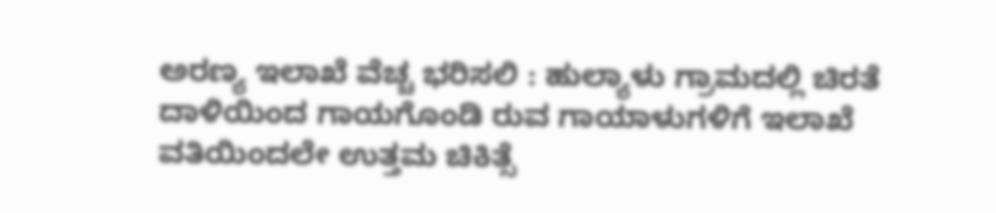ಅರಣ್ಯ ಇಲಾಖೆ ವೆಚ್ಚ ಭರಿಸಲಿ : ಹುಲ್ಯಾಳು ಗ್ರಾಮದಲ್ಲಿ ಚಿರತೆ ದಾಳಿಯಿಂದ ಗಾಯಗೊಂಡಿ ರುವ ಗಾಯಾಳುಗಳಿಗೆ ಇಲಾಖೆ ವತಿಯಿಂದಲೇ ಉತ್ತಮ ಚಿಕಿತ್ಸೆ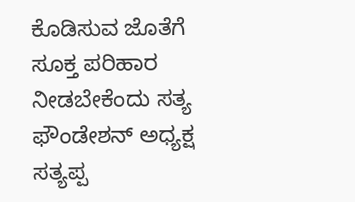ಕೊಡಿಸುವ ಜೊತೆಗೆ ಸೂಕ್ತ ಪರಿಹಾರ ನೀಡಬೇಕೆಂದು ಸತ್ಯ ಫೌಂಡೇಶನ್ ಅಧ್ಯಕ್ಷ ಸತ್ಯಪ್ಪ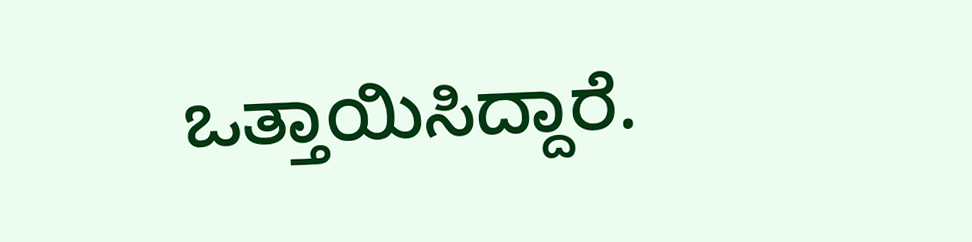ಒತ್ತಾಯಿಸಿದ್ದಾರೆ.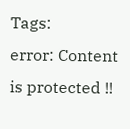Tags:
error: Content is protected !!